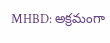MHBD: అక్రమంగా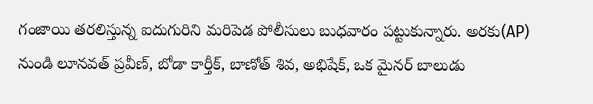గంజాయి తరలిస్తున్న ఐదుగురిని మరిపెడ పోలీసులు బుధవారం పట్టుకున్నారు. అరకు(AP) నుండి లూనవత్ ప్రవీణ్, బోడా కార్తీక్, బాణోత్ శివ, అభిషేక్, ఒక మైనర్ బాలుడు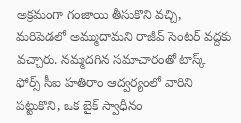అక్రమంగా గంజాయి తీసుకొని వచ్చి, మరిపెడలో అమ్ముదామని రాజీవ్ సెంటర్ వద్దకు వచ్చారు. నమ్మదగిన సమాచారంతో టాస్క్ ఫోర్స్ సీఐ హతిరాం ఆద్వర్యంలో వారిని పట్టుకొని, ఒక బైక్ స్వాధీనం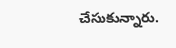చేసుకున్నారు.